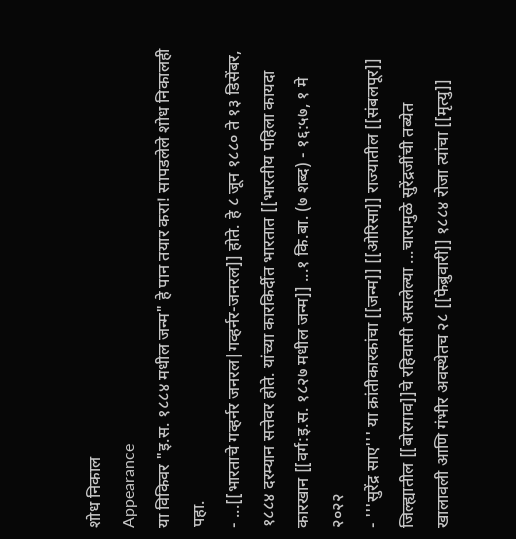शोध निकाल
Appearance
या विकिवर "इ.स. १८८४ मधील जन्म" हे पान तयार करा! सापडलेले शोध निकालही पहा.
- ...[[भारताचे गव्हर्नर जनरल|गव्हर्नर-जनरल]] होते. हे ८ जून १८८० ते १३ डिसेंबर, १८८४ दरम्यान सत्तेवर होते. यांच्या कारकिर्दीत भारतात [[भारतीय पहिला कायदा कारखान [[वर्ग:इ.स. १८२७ मधील जन्म]] ...१ कि.बा. (७ शब्द) - १६:५७, १ मे २०२२
- '''सुरेंद्र साए''' या क्रांतीकारकांचा [[जन्म]] [[ओरिसा]] राज्यातील [[संबलपूर]] जिल्ह्यातील [[बोरगाव]]चे रहिवासी असलेल्या ...चारामुळे सुरेंद्रजींची तब्येत खालावली आणि गंभीर अवस्थेतच २८ [[फेब्रुवारी]] १८८४ रोजा त्यांचा [[मृत्यु]]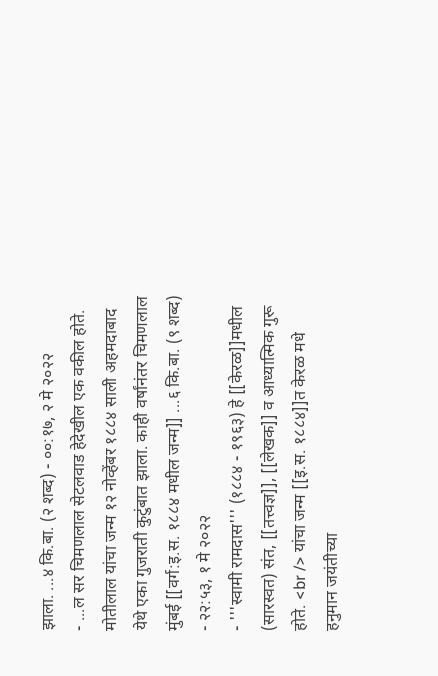झाला. ...४ कि.बा. (२ शब्द) - ००:१७, २ मे २०२२
- ...ल सर चिमणलाल सेटलवाड हेदेखील एक वकील होते. मोतीलाल यांचा जन्म १२ नोव्हेंबर १८८४ साली अहमदाबाद येथे एका गुजराती कुटुंबात झाला. काही वर्षांनंतर चिमणलाल मुंबई [[वर्ग:इ.स. १८८४ मधील जन्म]] ...६ कि.बा. (९ शब्द) - २२:५३, १ मे २०२२
- '''स्वामी रामदास''' (१८८४ - १९६३) हे [[केरळ]]मधील (सारस्वत) संत, [[तत्त्वज्ञ]], [[लेखक]] व आध्यात्मिक गुरू होते. <br /> यांचा जन्म [[इ.स. १८८४]]त केरळ मधे हनुमान जयंतीच्या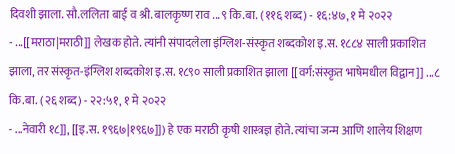दिवशी झाला. सौ.ललिता बाई व श्री. बालकृष्ण राव ...९ कि.बा. (११६ शब्द) - १६:४७, १ मे २०२२
- ...[[मराठा|मराठी]] लेखक होते. त्यांनी संपादलेला इंग्लिश-संस्कृत शब्दकोश इ.स. १८८४ साली प्रकाशित झाला, तर संस्कृत-इंग्लिश शब्दकोश इ.स. १८९० साली प्रकाशित झाला [[वर्ग:संस्कृत भाषेमधील विद्वान]] ...८ कि.बा. (२६ शब्द) - २२:५१, १ मे २०२२
- ...नेवारी १८]], [[इ.स. १९६७|१९६७]]) हे एक मराठी कृषी शास्त्रज्ञ होते. त्यांचा जन्म आणि शालेय शिक्षण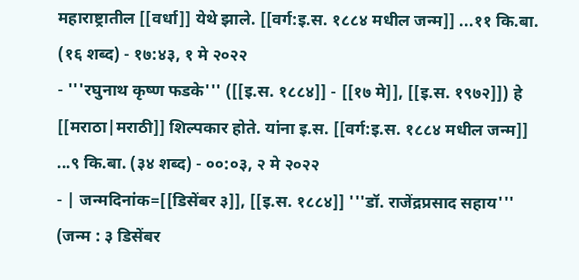महाराष्ट्रातील [[वर्धा]] येथे झाले. [[वर्ग:इ.स. १८८४ मधील जन्म]] ...११ कि.बा. (१६ शब्द) - १७:४३, १ मे २०२२
- '''रघुनाथ कृष्ण फडके''' ([[इ.स. १८८४]] - [[१७ मे]], [[इ.स. १९७२]]) हे [[मराठा|मराठी]] शिल्पकार होते. यांना इ.स. [[वर्ग:इ.स. १८८४ मधील जन्म]] ...९ कि.बा. (३४ शब्द) - ००:०३, २ मे २०२२
- | जन्मदिनांक=[[डिसेंबर ३]], [[इ.स. १८८४]] '''डॉ. राजेंद्रप्रसाद सहाय''' (जन्म : ३ डिसेंबर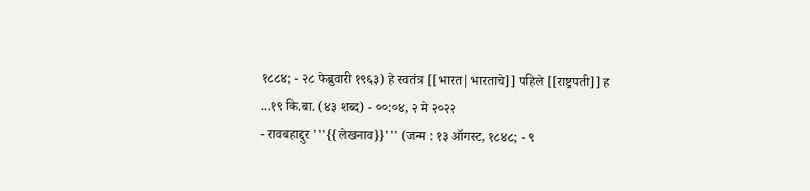१८८४; - २८ फेब्रुवारी १९६३) हे स्वतंत्र [[भारत|भारताचे]] पहिले [[राष्ट्रपती]] ह ...१९ कि.बा. (४३ शब्द) - ००:०४, २ मे २०२२
- रावबहाद्दुर '''{{लेखनाव}}''' (जन्म : १३ ऑगस्ट, १८४८; - ९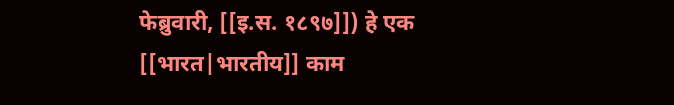फेब्रुवारी, [[इ.स. १८९७]]) हे एक [[भारत|भारतीय]] काम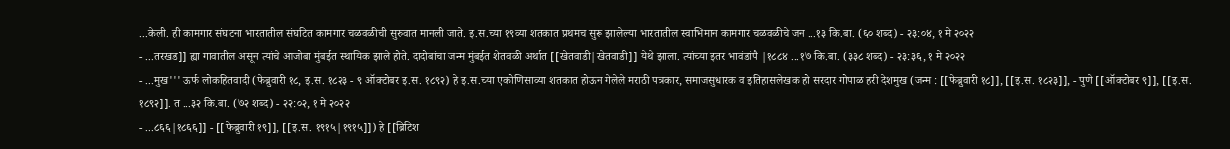...केली. ही कामगार संघटना भारतातील संघटित कामगार चळवळीची सुरुवात मानली जाते. इ.स.च्या १९व्या शतकात प्रथमच सुरू झालेल्या भारतातील स्वाभिमान कामगार चळवळीचे जन ...१३ कि.बा. (६० शब्द) - २३:०४, १ मे २०२२
- ...तरखड]] ह्या गावातील असून त्यांचे आजोबा मुंबईत स्थायिक झाले होते. दादोबांचा जन्म मुंबईत शेतवळी अर्थात [[खेतवाडी|खेतवाडी]] येथे झाला. त्यांच्या इतर भावंडांपै |१८८४ ...१७ कि.बा. (३३८ शब्द) - २३:३६, १ मे २०२२
- ...मुख''' ऊर्फ लोकहितवादी (फेब्रुवारी १८, इ.स. १८२३ - ९ ऑक्टोबर इ.स. १८९२) हे इ.स.च्या एकोणिसाव्या शतकात होऊन गेलेले मराठी पत्रकार, समाजसुधारक व इतिहासलेखक हो सरदार गोपाळ हरी देशमुख (जन्म : [[फेब्रुवारी १८]], [[इ.स. १८२३]], - पुणे [[ऑक्टोबर ९]], [[इ.स. १८९२]]. त ...३२ कि.बा. (७२ शब्द) - २२:०२, १ मे २०२२
- ...८६६|१८६६]] - [[फेब्रुवारी १९]], [[इ.स. १९१५|१९१५]]) हे [[ब्रिटिश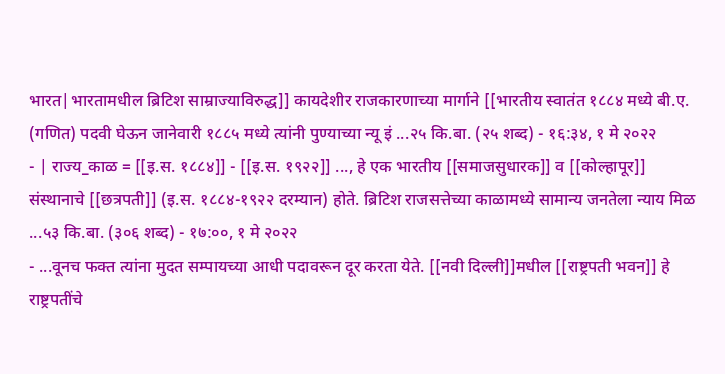भारत|भारतामधील ब्रिटिश साम्राज्याविरुद्ध]] कायदेशीर राजकारणाच्या मार्गाने [[भारतीय स्वातंत १८८४ मध्ये बी.ए. (गणित) पदवी घेऊन जानेवारी १८८५ मध्ये त्यांनी पुण्याच्या न्यू इं ...२५ कि.बा. (२५ शब्द) - १६:३४, १ मे २०२२
- | राज्य_काळ = [[इ.स. १८८४]] - [[इ.स. १९२२]] ..., हे एक भारतीय [[समाजसुधारक]] व [[कोल्हापूर]] संस्थानाचे [[छत्रपती]] (इ.स. १८८४-१९२२ दरम्यान) होते. ब्रिटिश राजसत्तेच्या काळामध्ये सामान्य जनतेला न्याय मिळ ...५३ कि.बा. (३०६ शब्द) - १७:००, १ मे २०२२
- ...वूनच फक्त त्यांना मुदत सम्पायच्या आधी पदावरून दूर करता येते. [[नवी दिल्ली]]मधील [[राष्ट्रपती भवन]] हे राष्ट्रपतींचे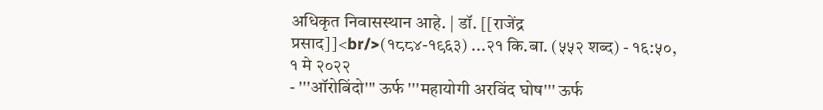अधिकृत निवासस्थान आहे. | डॉ. [[राजेंद्र प्रसाद]]<br/>(१८८४-१९६३) ...२१ कि.बा. (५५२ शब्द) - १६:५०, १ मे २०२२
- '''ऑरोबिंदो''' ऊर्फ '''महायोगी अरविंद घोष''' ऊर्फ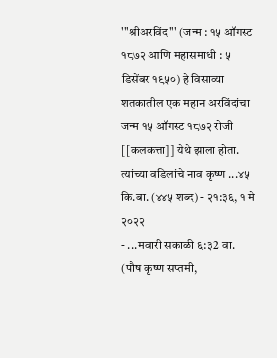'''श्रीअरविंद''' (जन्म : १५ ऑगस्ट १८७२ आणि महासमाधी : ५ डिसेंबर १९५०) हे विसाव्या शतकातील एक महान अरविंदांचा जन्म १५ ऑगस्ट १८७२ रोजी [[कलकत्ता]] येथे झाला होता. त्यांच्या वडिलांचे नाव कृष्ण ...४५ कि.बा. (४४५ शब्द) - २१:३६, १ मे २०२२
- ...मवारी सकाळी ६:३2 वा. (पौष कृष्ण सप्तमी,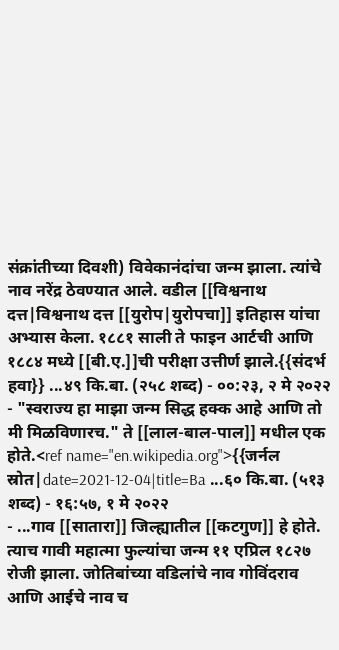संक्रांतीच्या दिवशी) विवेकानंदांचा जन्म झाला. त्यांचे नाव नरेंद्र ठेवण्यात आले. वडील [[विश्वनाथ दत्त|विश्वनाथ दत्त [[युरोप|युरोपचा]] इतिहास यांचा अभ्यास केला. १८८१ साली ते फाइन आर्टची आणि १८८४ मध्ये [[बी.ए.]]ची परीक्षा उत्तीर्ण झाले.{{संदर्भ हवा}} ...४९ कि.बा. (२५८ शब्द) - ००:२३, २ मे २०२२
- "स्वराज्य हा माझा जन्म सिद्ध हक्क आहे आणि तो मी मिळविणारच." ते [[लाल-बाल-पाल]] मधील एक होते.<ref name="en.wikipedia.org">{{जर्नल स्रोत|date=2021-12-04|title=Ba ...६० कि.बा. (५१३ शब्द) - १६:५७, १ मे २०२२
- ...गाव [[सातारा]] जिल्ह्यातील [[कटगुण]] हे होते. त्याच गावी महात्मा फुल्यांचा जन्म ११ एप्रिल १८२७ रोजी झाला. जोतिबांच्या वडिलांचे नाव गोविंदराव आणि आईचे नाव च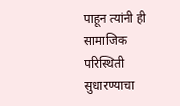पाहून त्यांनी ही सामाजिक परिस्थिती सुधारण्याचा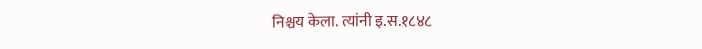निश्चय केला. त्यांनी इ.स.१८४८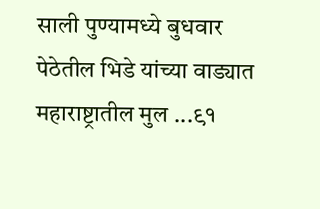साली पुण्यामध्ये बुधवार पेठेतील भिडे यांच्या वाड्यात महाराष्ट्रातील मुल ...९१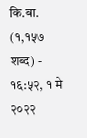कि.बा. (१,१५७ शब्द) - १६:५२, १ मे २०२२